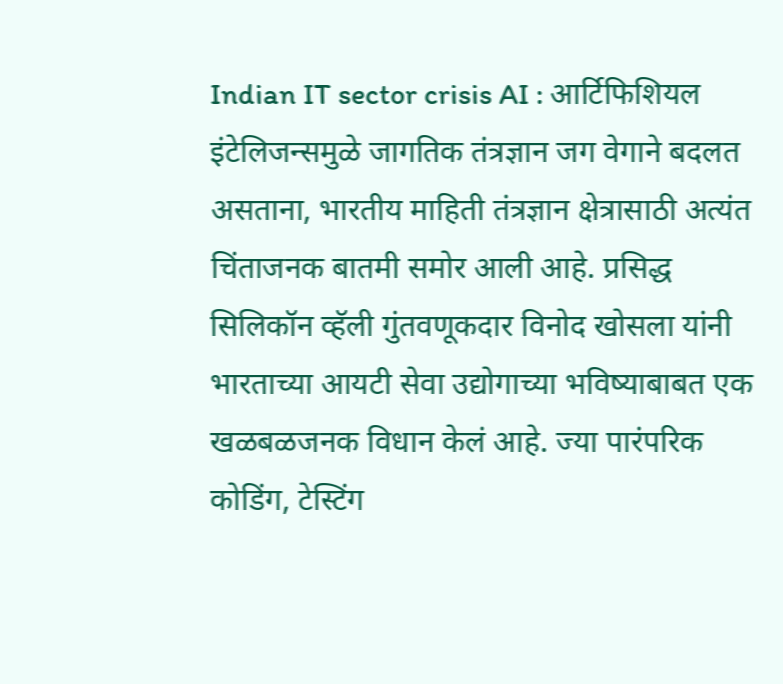Indian IT sector crisis AI : आर्टिफिशियल इंटेलिजन्समुळे जागतिक तंत्रज्ञान जग वेगाने बदलत असताना, भारतीय माहिती तंत्रज्ञान क्षेत्रासाठी अत्यंत चिंताजनक बातमी समोर आली आहे. प्रसिद्ध सिलिकॉन व्हॅली गुंतवणूकदार विनोद खोसला यांनी भारताच्या आयटी सेवा उद्योगाच्या भविष्याबाबत एक खळबळजनक विधान केलं आहे. ज्या पारंपरिक कोडिंग, टेस्टिंग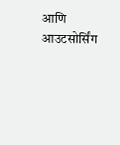आणि आउटसोर्सिंग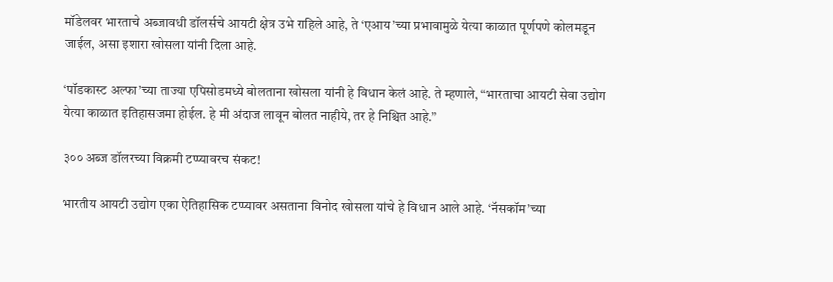मॉडेलवर भारताचे अब्जावधी डॉलर्सचे आयटी क्षेत्र उभे राहिले आहे, ते ‘एआय’च्या प्रभावामुळे येत्या काळात पूर्णपणे कोलमडून जाईल, असा इशारा खोसला यांनी दिला आहे.

‘पॉडकास्ट अल्फा’च्या ताज्या एपिसोडमध्ये बोलताना खोसला यांनी हे विधान केलं आहे. ते म्हणाले, “भारताचा आयटी सेवा उद्योग येत्या काळात इतिहासजमा होईल. हे मी अंदाज लावून बोलत नाहीये, तर हे निश्चित आहे.”

३०० अब्ज डॉलरच्या विक्रमी टप्प्यावरच संकट!

भारतीय आयटी उद्योग एका ऐतिहासिक टप्प्यावर असताना विनोद खोसला यांचे हे विधान आले आहे. ‘नॅसकॉम’च्या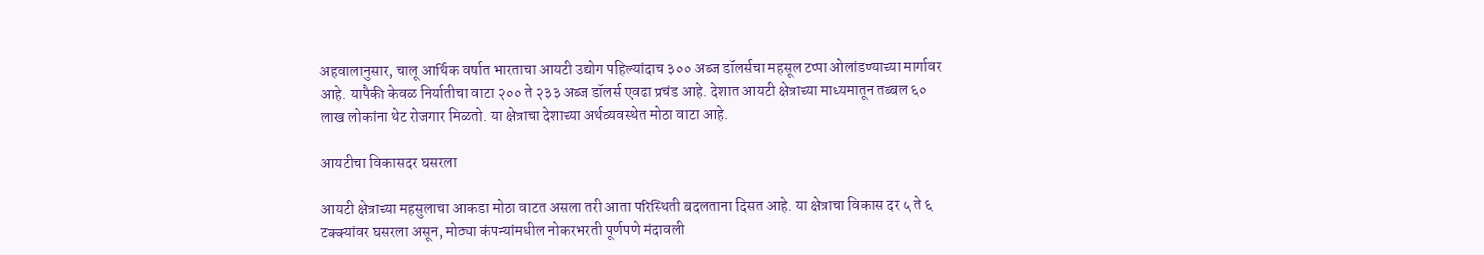अहवालानुसार, चालू आर्थिक वर्षात भारताचा आयटी उद्योग पहिल्यांदाच ३०० अब्ज डॉलर्सचा महसूल टप्पा ओलांडण्याच्या मार्गावर आहे. यापैकी केवळ निर्यातीचा वाटा २०० ते २३३ अब्ज डॉलर्स एवढा प्रचंड आहे. देशात आयटी क्षेत्राच्या माध्यमातून तब्बल ६० लाख लोकांना थेट रोजगार मिळतो. या क्षेत्राचा देशाच्या अर्थव्यवस्थेत मोठा वाटा आहे.

आयटीचा विकासदर घसरला

आयटी क्षेत्राच्या महसुलाचा आकडा मोठा वाटत असला तरी आता परिस्थिती बदलताना दिसत आहे. या क्षेत्राचा विकास दर ५ ते ६ टक्क्यांवर घसरला असून, मोठ्या कंपन्यांमधील नोकरभरती पूर्णपणे मंदावली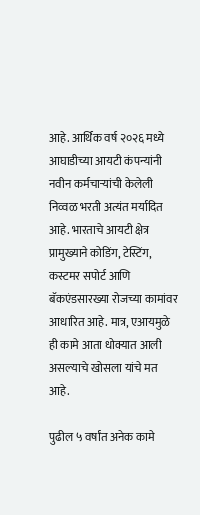आहे. आर्थिक वर्ष २०२६ मध्ये आघाडीच्या आयटी कंपन्यांनी नवीन कर्मचाऱ्यांची केलेली निव्वळ भरती अत्यंत मर्यादित आहे. भारताचे आयटी क्षेत्र प्रामुख्याने कोडिंग, टेस्टिंग, कस्टमर सपोर्ट आणि बॅकएंडसारख्या रोजच्या कामांवर आधारित आहे. मात्र, एआयमुळे ही कामे आता धोक्यात आली असल्याचे खोसला यांचे मत आहे.

पुढील ५ वर्षांत अनेक कामे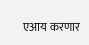एआय करणार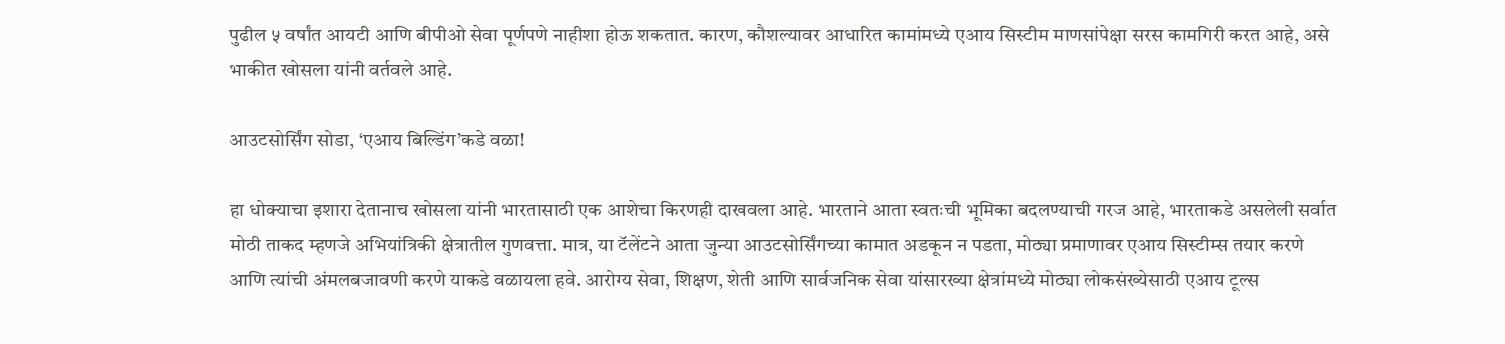पुढील ५ वर्षांत आयटी आणि बीपीओ सेवा पूर्णपणे नाहीशा होऊ शकतात. कारण, कौशल्यावर आधारित कामांमध्ये एआय सिस्टीम माणसांपेक्षा सरस कामगिरी करत आहे, असे भाकीत खोसला यांनी वर्तवले आहे.

आउटसोर्सिंग सोडा, ‘एआय बिल्डिंग’कडे वळा!

हा धोक्याचा इशारा देतानाच खोसला यांनी भारतासाठी एक आशेचा किरणही दाखवला आहे. भारताने आता स्वतःची भूमिका बदलण्याची गरज आहे, भारताकडे असलेली सर्वात मोठी ताकद म्हणजे अभियांत्रिकी क्षेत्रातील गुणवत्ता. मात्र, या टॅलेंटने आता जुन्या आउटसोर्सिंगच्या कामात अडकून न पडता, मोठ्या प्रमाणावर एआय सिस्टीम्स तयार करणे आणि त्यांची अंमलबजावणी करणे याकडे वळायला हवे. आरोग्य सेवा, शिक्षण, शेती आणि सार्वजनिक सेवा यांसारख्या क्षेत्रांमध्ये मोठ्या लोकसंख्येसाठी एआय टूल्स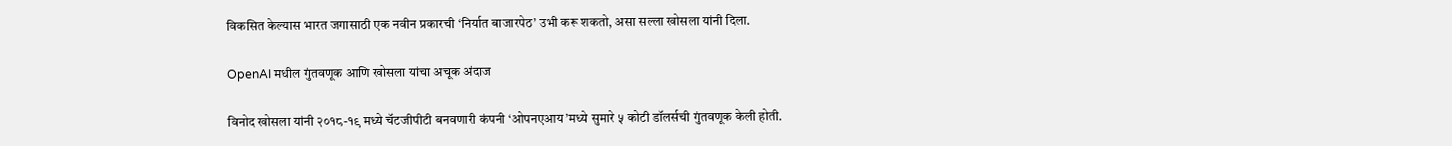विकसित केल्यास भारत जगासाठी एक नवीन प्रकारची ‘निर्यात बाजारपेठ’ उभी करू शकतो, असा सल्ला खोसला यांनी दिला.

OpenAI मधील गुंतवणूक आणि खोसला यांचा अचूक अंदाज

विनोद खोसला यांनी २०१८-१९ मध्ये चॅटजीपीटी बनवणारी कंपनी ‘ओपनएआय’मध्ये सुमारे ५ कोटी डॉलर्सची गुंतवणूक केली होती.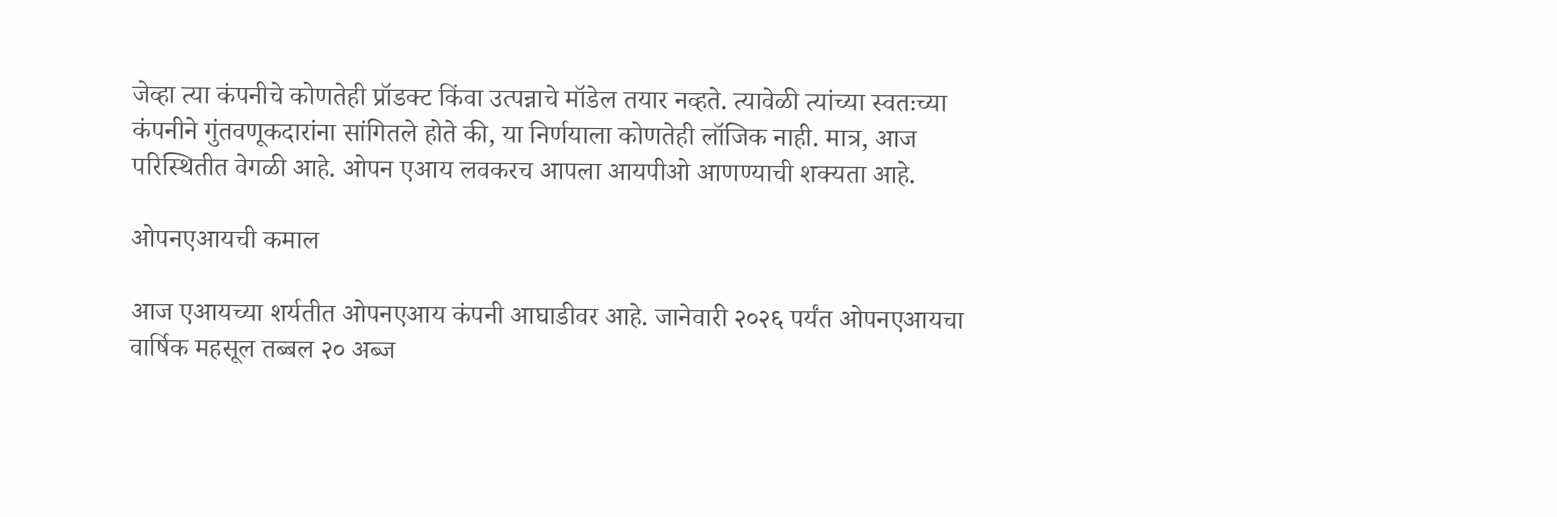जेव्हा त्या कंपनीचे कोणतेही प्रॉडक्ट किंवा उत्पन्नाचे मॉडेल तयार नव्हते. त्यावेळी त्यांच्या स्वतःच्या कंपनीने गुंतवणूकदारांना सांगितले होते की, या निर्णयाला कोणतेही लॉजिक नाही. मात्र, आज परिस्थितीत वेगळी आहे. ओपन एआय लवकरच आपला आयपीओ आणण्याची शक्यता आहे.

ओपनएआयची कमाल

आज एआयच्या शर्यतीत ओपनएआय कंपनी आघाडीवर आहे. जानेवारी २०२६ पर्यंत ओपनएआयचा वार्षिक महसूल तब्बल २० अब्ज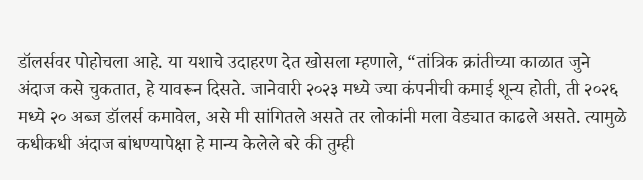डॉलर्सवर पोहोचला आहे. या यशाचे उदाहरण देत खोसला म्हणाले, “तांत्रिक क्रांतीच्या काळात जुने अंदाज कसे चुकतात, हे यावरून दिसते. जानेवारी २०२३ मध्ये ज्या कंपनीची कमाई शून्य होती, ती २०२६ मध्ये २० अब्ज डॉलर्स कमावेल, असे मी सांगितले असते तर लोकांनी मला वेड्यात काढले असते. त्यामुळे कधीकधी अंदाज बांधण्यापेक्षा हे मान्य केलेले बरे की तुम्ही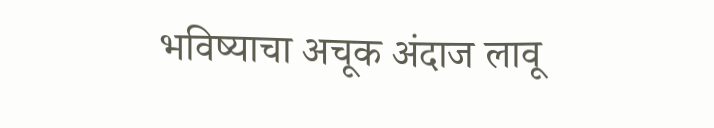भविष्याचा अचूक अंदाज लावू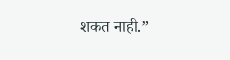शकत नाही.”